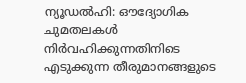ന്യൂഡൽഹി: ഔദ്യോഗിക ചുമതലകൾ നിർവഹിക്കുന്നതിനിടെ എടുക്കുന്ന തീരുമാനങ്ങളുടെ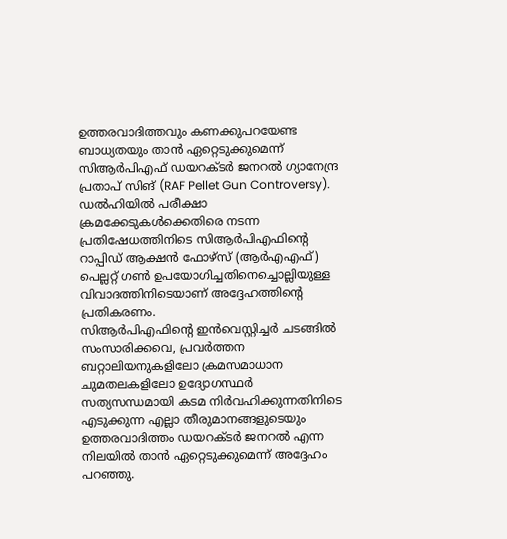ഉത്തരവാദിത്തവും കണക്കുപറയേണ്ട ബാധ്യതയും താൻ ഏറ്റെടുക്കുമെന്ന് സിആർപിഎഫ് ഡയറക്ടർ ജനറൽ ഗ്യാനേന്ദ്ര പ്രതാപ് സിങ് (RAF Pellet Gun Controversy). ഡൽഹിയിൽ പരീക്ഷാ ക്രമക്കേടുകൾക്കെതിരെ നടന്ന പ്രതിഷേധത്തിനിടെ സിആർപിഎഫിന്റെ റാപ്പിഡ് ആക്ഷൻ ഫോഴ്സ് (ആർഎഎഫ്) പെല്ലറ്റ് ഗൺ ഉപയോഗിച്ചതിനെച്ചൊല്ലിയുള്ള വിവാദത്തിനിടെയാണ് അദ്ദേഹത്തിന്റെ പ്രതികരണം.
സിആർപിഎഫിന്റെ ഇൻവെസ്റ്റിച്ചർ ചടങ്ങിൽ സംസാരിക്കവെ, പ്രവർത്തന ബറ്റാലിയനുകളിലോ ക്രമസമാധാന ചുമതലകളിലോ ഉദ്യോഗസ്ഥർ സത്യസന്ധമായി കടമ നിർവഹിക്കുന്നതിനിടെ എടുക്കുന്ന എല്ലാ തീരുമാനങ്ങളുടെയും ഉത്തരവാദിത്തം ഡയറക്ടർ ജനറൽ എന്ന നിലയിൽ താൻ ഏറ്റെടുക്കുമെന്ന് അദ്ദേഹം പറഞ്ഞു.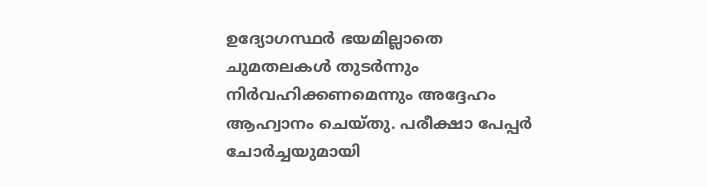ഉദ്യോഗസ്ഥർ ഭയമില്ലാതെ ചുമതലകൾ തുടർന്നും നിർവഹിക്കണമെന്നും അദ്ദേഹം ആഹ്വാനം ചെയ്തു. പരീക്ഷാ പേപ്പർ ചോർച്ചയുമായി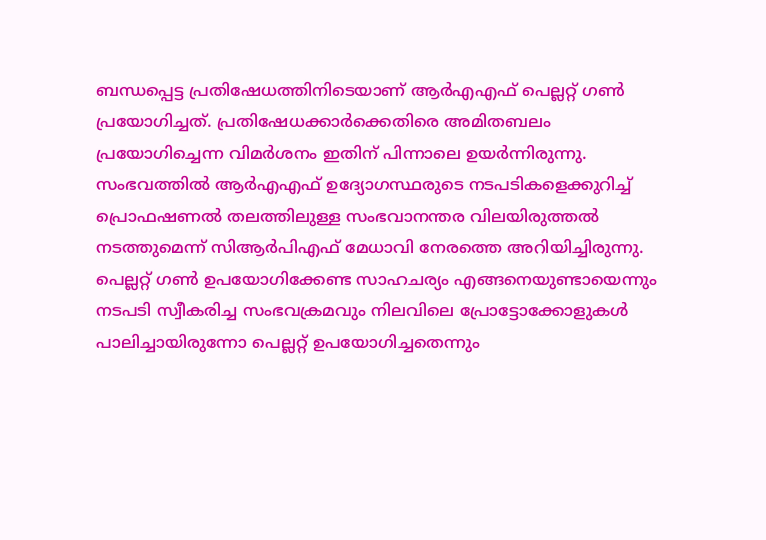ബന്ധപ്പെട്ട പ്രതിഷേധത്തിനിടെയാണ് ആർഎഎഫ് പെല്ലറ്റ് ഗൺ പ്രയോഗിച്ചത്. പ്രതിഷേധക്കാർക്കെതിരെ അമിതബലം പ്രയോഗിച്ചെന്ന വിമർശനം ഇതിന് പിന്നാലെ ഉയർന്നിരുന്നു. സംഭവത്തിൽ ആർഎഎഫ് ഉദ്യോഗസ്ഥരുടെ നടപടികളെക്കുറിച്ച് പ്രൊഫഷണൽ തലത്തിലുള്ള സംഭവാനന്തര വിലയിരുത്തൽ നടത്തുമെന്ന് സിആർപിഎഫ് മേധാവി നേരത്തെ അറിയിച്ചിരുന്നു.
പെല്ലറ്റ് ഗൺ ഉപയോഗിക്കേണ്ട സാഹചര്യം എങ്ങനെയുണ്ടായെന്നും നടപടി സ്വീകരിച്ച സംഭവക്രമവും നിലവിലെ പ്രോട്ടോക്കോളുകൾ പാലിച്ചായിരുന്നോ പെല്ലറ്റ് ഉപയോഗിച്ചതെന്നും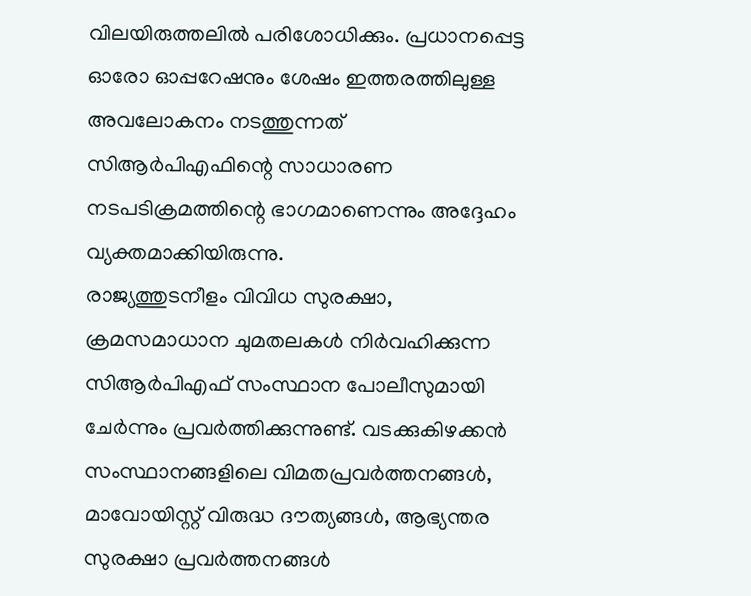വിലയിരുത്തലിൽ പരിശോധിക്കും. പ്രധാനപ്പെട്ട ഓരോ ഓപ്പറേഷനും ശേഷം ഇത്തരത്തിലുള്ള അവലോകനം നടത്തുന്നത് സിആർപിഎഫിന്റെ സാധാരണ നടപടിക്രമത്തിന്റെ ഭാഗമാണെന്നും അദ്ദേഹം വ്യക്തമാക്കിയിരുന്നു.
രാജ്യത്തുടനീളം വിവിധ സുരക്ഷാ, ക്രമസമാധാന ചുമതലകൾ നിർവഹിക്കുന്ന സിആർപിഎഫ് സംസ്ഥാന പോലീസുമായി ചേർന്നും പ്രവർത്തിക്കുന്നുണ്ട്. വടക്കുകിഴക്കൻ സംസ്ഥാനങ്ങളിലെ വിമതപ്രവർത്തനങ്ങൾ, മാവോയിസ്റ്റ് വിരുദ്ധ ദൗത്യങ്ങൾ, ആഭ്യന്തര സുരക്ഷാ പ്രവർത്തനങ്ങൾ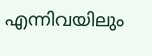എന്നിവയിലും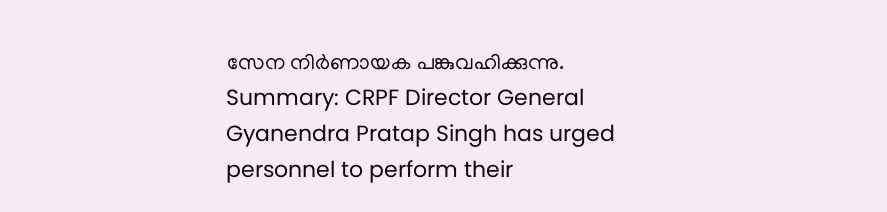സേന നിർണായക പങ്കുവഹിക്കുന്നു.
Summary: CRPF Director General Gyanendra Pratap Singh has urged personnel to perform their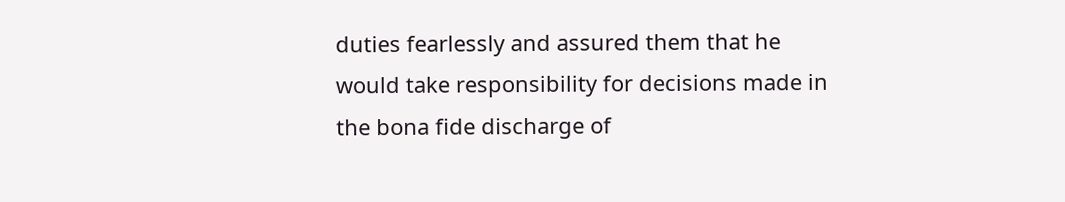duties fearlessly and assured them that he would take responsibility for decisions made in the bona fide discharge of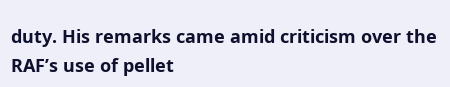duty. His remarks came amid criticism over the RAF’s use of pellet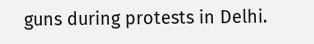guns during protests in Delhi.